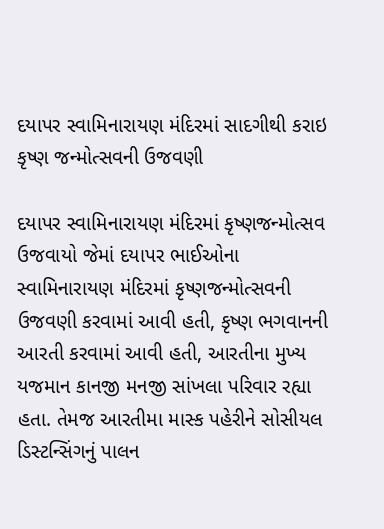દયાપર સ્વામિનારાયણ મંદિરમાં સાદગીથી કરાઇ કૃષ્ણ જન્મોત્સવની ઉજવણી

દયાપર સ્વામિનારાયણ મંદિરમાં કૃષ્ણજન્મોત્સવ ઉજવાયો જેમાં દયાપર ભાઈઓના સ્વામિનારાયણ મંદિરમાં કૃષ્ણજન્મોત્સવની ઉજવણી કરવામાં આવી હતી, કૃષ્ણ ભગવાનની આરતી કરવામાં આવી હતી, આરતીના મુખ્ય યજમાન કાનજી મનજી સાંખલા પરિવાર રહ્યા હતા. તેમજ આરતીમા માસ્ક પહેરીને સોસીયલ ડિસ્ટન્સિંગનું પાલન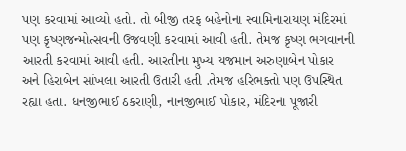પણ કરવામાં આવ્યો હતો. તો બીજી તરફ બહેનોના સ્વામિનારાયણ મંદિરમાં પણ કૃષ્ણજન્મોત્સવની ઉજવણી કરવામાં આવી હતી. તેમજ કૃષ્ણ ભગવાનની આરતી કરવામાં આવી હતી. આરતીના મુખ્ય યજમાન અરુણાબેન પોકાર અને હિરાબેન સાંખલા આરતી ઉતારી હતી .તેમજ હરિભક્તો પણ ઉપસ્થિત રહ્યા હતા. ધનજીભાઈ ઠકરાણી, નાનજીભાઈ પોકાર, મંદિરના પૂજારી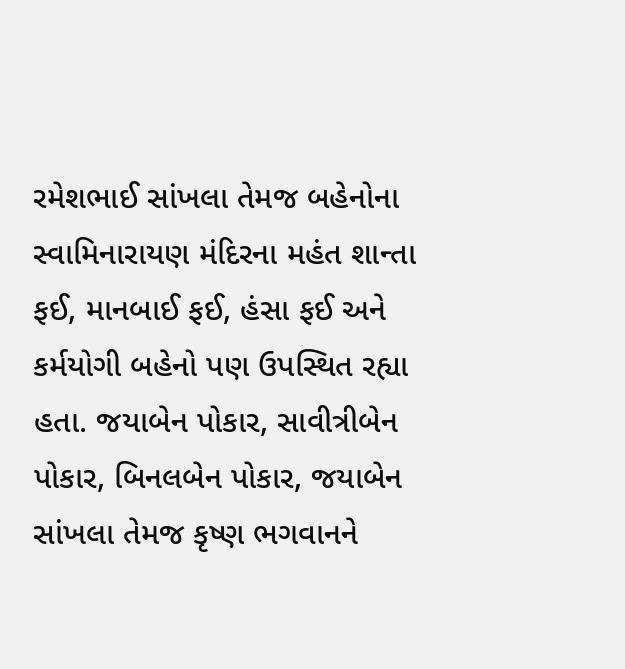રમેશભાઈ સાંખલા તેમજ બહેનોના સ્વામિનારાયણ મંદિરના મહંત શાન્તા ફઈ, માનબાઈ ફઈ, હંસા ફઈ અને કર્મયોગી બહેનો પણ ઉપસ્થિત રહ્યા હતા. જયાબેન પોકાર, સાવીત્રીબેન પોકાર, બિનલબેન પોકાર, જયાબેન સાંખલા તેમજ કૃષ્ણ ભગવાનને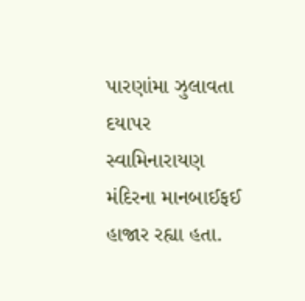પારણાંમા ઝુલાવતા દયાપર સ્વામિનારાયણ મંદિરના માનબાઈફઈ હાજાર રહ્યા હતા.